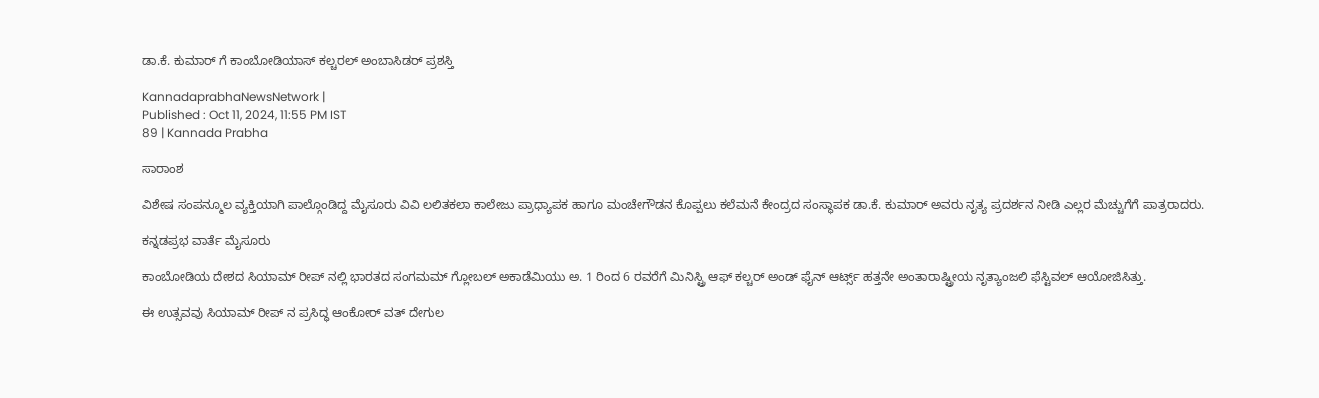ಡಾ.ಕೆ. ಕುಮಾರ್ ಗೆ ಕಾಂಬೋಡಿಯಾಸ್ ಕಲ್ಚರಲ್ ಅಂಬಾಸಿಡರ್ ಪ್ರಶಸ್ತಿ

KannadaprabhaNewsNetwork |
Published : Oct 11, 2024, 11:55 PM IST
89 | Kannada Prabha

ಸಾರಾಂಶ

ವಿಶೇಷ ಸಂಪನ್ಮೂಲ ವ್ಯಕ್ತಿಯಾಗಿ ಪಾಲ್ಗೊಂಡಿದ್ದ ಮೈಸೂರು ವಿವಿ ಲಲಿತಕಲಾ ಕಾಲೇಜು ಪ್ರಾಧ್ಯಾಪಕ ಹಾಗೂ ಮಂಚೇಗೌಡನ ಕೊಪ್ಪಲು ಕಲೆಮನೆ ಕೇಂದ್ರದ ಸಂಸ್ಥಾಪಕ ಡಾ.ಕೆ. ಕುಮಾರ್ ಅವರು ನೃತ್ಯ ಪ್ರದರ್ಶನ ನೀಡಿ ಎಲ್ಲರ ಮೆಚ್ಚುಗೆಗೆ ಪಾತ್ರರಾದರು.

ಕನ್ನಡಪ್ರಭ ವಾರ್ತೆ ಮೈಸೂರು

ಕಾಂಬೋಡಿಯ ದೇಶದ ಸಿಯಾಮ್ ರೀಪ್ ನಲ್ಲಿ ಭಾರತದ ಸಂಗಮಮ್ ಗ್ಲೋಬಲ್ ಅಕಾಡೆಮಿಯು ಅ. 1 ರಿಂದ 6 ರವರೆಗೆ ಮಿನಿಸ್ಟ್ರಿ ಆಫ್ ಕಲ್ಚರ್ ಅಂಡ್ ಫೈನ್ ಆರ್ಟ್ಸ್ ಹತ್ತನೇ ಅಂತಾರಾಷ್ಟ್ರೀಯ ನೃತ್ಯಾಂಜಲಿ ಫೆಸ್ಟಿವಲ್ ಆಯೋಜಿಸಿತ್ತು.

ಈ ಉತ್ಸವವು ಸಿಯಾಮ್ ರೀಪ್‌ ನ ಪ್ರಸಿದ್ಧ ಆಂಕೋರ್ ವತ್ ದೇಗುಲ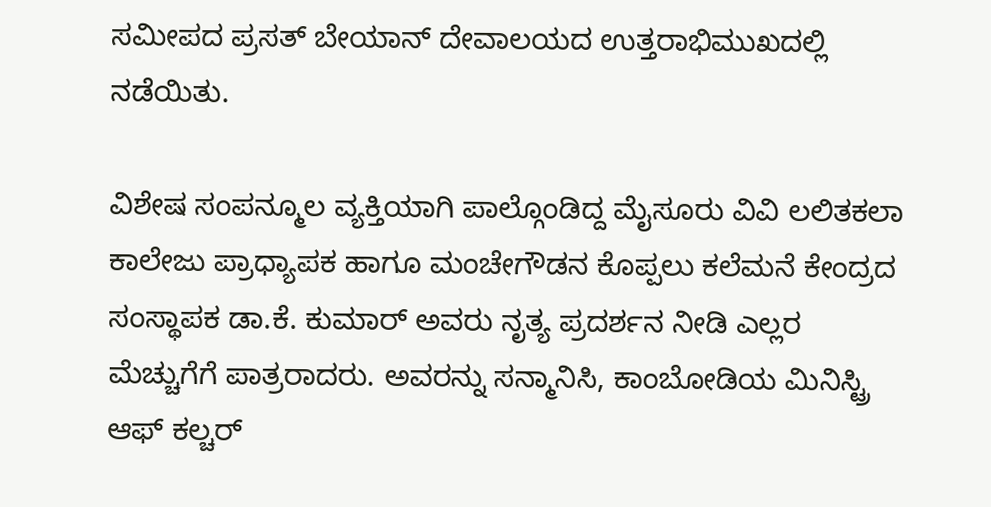ಸಮೀಪದ ಪ್ರಸತ್ ಬೇಯಾನ್ ದೇವಾಲಯದ ಉತ್ತರಾಭಿಮುಖದಲ್ಲಿ ನಡೆಯಿತು.

ವಿಶೇಷ ಸಂಪನ್ಮೂಲ ವ್ಯಕ್ತಿಯಾಗಿ ಪಾಲ್ಗೊಂಡಿದ್ದ ಮೈಸೂರು ವಿವಿ ಲಲಿತಕಲಾ ಕಾಲೇಜು ಪ್ರಾಧ್ಯಾಪಕ ಹಾಗೂ ಮಂಚೇಗೌಡನ ಕೊಪ್ಪಲು ಕಲೆಮನೆ ಕೇಂದ್ರದ ಸಂಸ್ಥಾಪಕ ಡಾ.ಕೆ. ಕುಮಾರ್ ಅವರು ನೃತ್ಯ ಪ್ರದರ್ಶನ ನೀಡಿ ಎಲ್ಲರ ಮೆಚ್ಚುಗೆಗೆ ಪಾತ್ರರಾದರು. ಅವರನ್ನು ಸನ್ಮಾನಿಸಿ, ಕಾಂಬೋಡಿಯ ಮಿನಿಸ್ಟ್ರಿ ಆಫ್ ಕಲ್ಚರ್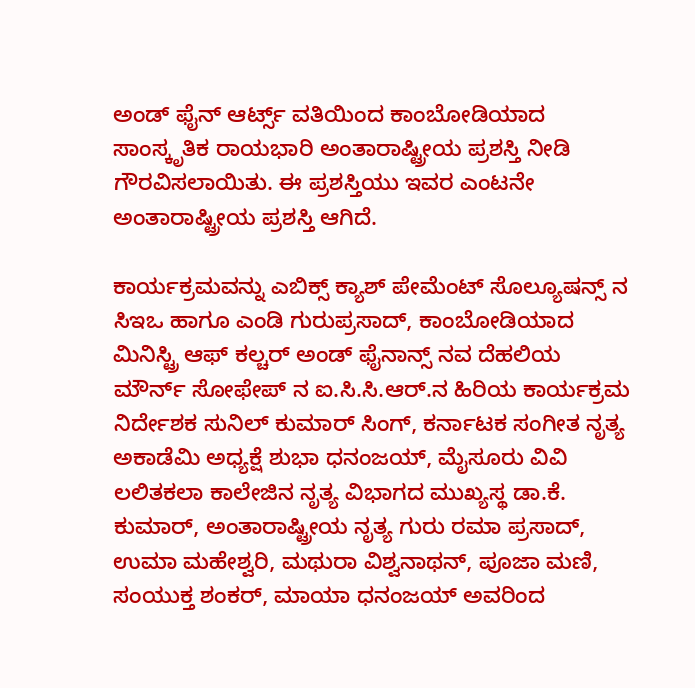ಅಂಡ್ ಫೈನ್ ಆರ್ಟ್ಸ್ ವತಿಯಿಂದ ಕಾಂಬೋಡಿಯಾದ ಸಾಂಸ್ಕೃತಿಕ ರಾಯಭಾರಿ ಅಂತಾರಾಷ್ಟ್ರೀಯ ಪ್ರಶಸ್ತಿ ನೀಡಿ ಗೌರವಿಸಲಾಯಿತು. ಈ ಪ್ರಶಸ್ತಿಯು ಇವರ ಎಂಟನೇ ಅಂತಾರಾಷ್ಟ್ರೀಯ ಪ್ರಶಸ್ತಿ ಆಗಿದೆ.

ಕಾರ್ಯಕ್ರಮವನ್ನು ಎಬಿಕ್ಸ್ ಕ್ಯಾಶ್ ಪೇಮೆಂಟ್ ಸೊಲ್ಯೂಷನ್ಸ್‌ ನ ಸಿಇಒ ಹಾಗೂ ಎಂಡಿ ಗುರುಪ್ರಸಾದ್, ಕಾಂಬೋಡಿಯಾದ ಮಿನಿಸ್ಟ್ರಿ ಆಫ್ ಕಲ್ಚರ್ ಅಂಡ್ ಫೈನಾನ್ಸ್‌ ನವ ದೆಹಲಿಯ ಮೌರ್ನ್ ಸೋಫೇಪ್ ನ ಐ.ಸಿ.ಸಿ.ಆರ್.ನ ಹಿರಿಯ ಕಾರ್ಯಕ್ರಮ ನಿರ್ದೇಶಕ ಸುನಿಲ್ ಕುಮಾರ್ ಸಿಂಗ್, ಕರ್ನಾಟಕ ಸಂಗೀತ ನೃತ್ಯ ಅಕಾಡೆಮಿ ಅಧ್ಯಕ್ಷೆ ಶುಭಾ ಧನಂಜಯ್, ಮೈಸೂರು ವಿವಿ ಲಲಿತಕಲಾ ಕಾಲೇಜಿನ ನೃತ್ಯ ವಿಭಾಗದ ಮುಖ್ಯಸ್ಥ ಡಾ.ಕೆ. ಕುಮಾರ್, ಅಂತಾರಾಷ್ಟ್ರೀಯ ನೃತ್ಯ ಗುರು ರಮಾ ಪ್ರಸಾದ್, ಉಮಾ ಮಹೇಶ್ವರಿ, ಮಥುರಾ ವಿಶ್ವನಾಥನ್, ಪೂಜಾ ಮಣಿ, ಸಂಯುಕ್ತ ಶಂಕರ್, ಮಾಯಾ ಧನಂಜಯ್ ಅವರಿಂದ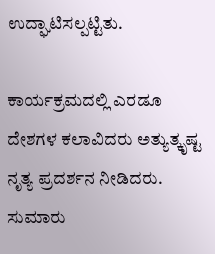ಉದ್ಘಾಟಿಸಲ್ಪಟ್ಟಿತು.

ಕಾರ್ಯಕ್ರಮದಲ್ಲಿ ಎರಡೂ ದೇಶಗಳ ಕಲಾವಿದರು ಅತ್ಯುತ್ಕೃಷ್ಟ ನೃತ್ಯ ಪ್ರದರ್ಶನ ನೀಡಿದರು. ಸುಮಾರು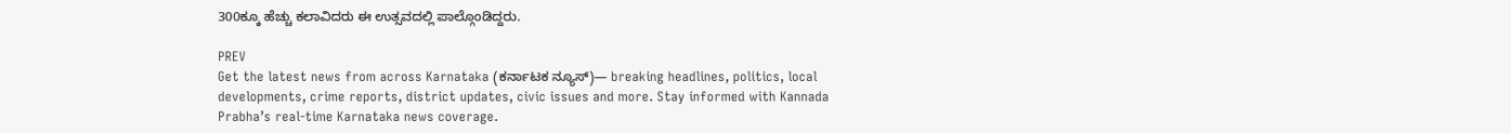300ಕ್ಕೂ ಹೆಚ್ಚು ಕಲಾವಿದರು ಈ ಉತ್ಸವದಲ್ಲಿ ಪಾಲ್ಗೊಂಡಿದ್ದರು.

PREV
Get the latest news from across Karnataka (ಕರ್ನಾಟಕ ನ್ಯೂಸ್)— breaking headlines, politics, local developments, crime reports, district updates, civic issues and more. Stay informed with Kannada Prabha’s real‑time Karnataka news coverage.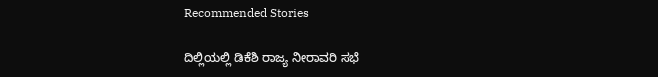Recommended Stories

ದಿಲ್ಲಿಯಲ್ಲಿ ಡಿಕೆಶಿ ರಾಜ್ಯ ನೀರಾವರಿ ಸಭೆ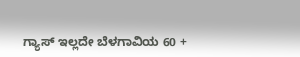ಗ್ಯಾಸ್ ಇಲ್ಲದೇ ಬೆಳಗಾವಿಯ 60 +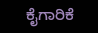ಕೈಗಾರಿಕೆ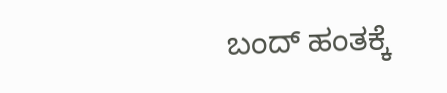ಬಂದ್‌ ಹಂತಕ್ಕೆ